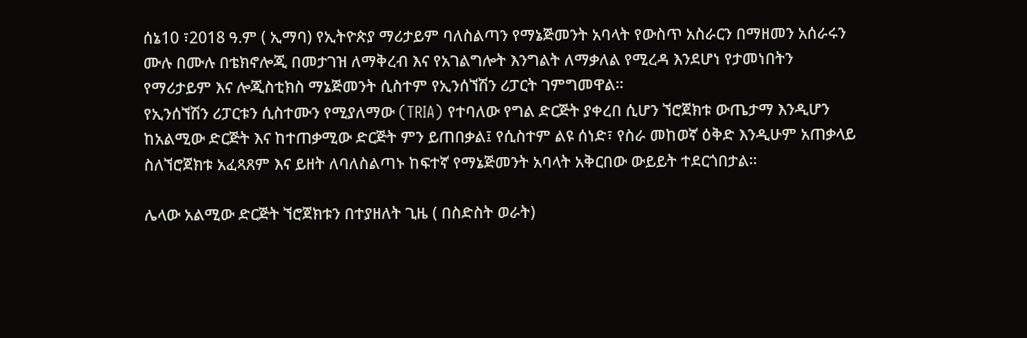ሰኔ10 ፣2018 ዓ.ም ( ኢማባ) የኢትዮጵያ ማሪታይም ባለስልጣን የማኔጅመንት አባላት የውስጥ አስራርን በማዘመን አሰራሩን ሙሉ በሙሉ በቴክኖሎጂ በመታገዝ ለማቅረብ እና የአገልግሎት እንግልት ለማቃለል የሚረዳ እንደሆነ የታመነበትን የማሪታይም እና ሎጂስቲክስ ማኔጅመንት ሲስተም የኢንሰኘሽን ሪፓርት ገምግመዋል።
የኢንሰኘሽን ሪፓርቱን ሲስተሙን የሚያለማው (TRIA) የተባለው የግል ድርጅት ያቀረበ ሲሆን ኘሮጀክቱ ውጤታማ እንዲሆን ከአልሚው ድርጅት እና ከተጠቃሚው ድርጅት ምን ይጠበቃል፤ የሲስተም ልዩ ሰነድ፣ የስራ መከወኛ ዕቅድ እንዲሁም አጠቃላይ ስለኘሮጀክቱ አፈጻጸም እና ይዘት ለባለስልጣኑ ከፍተኛ የማኔጅመንት አባላት አቅርበው ውይይት ተደርጎበታል።

ሌላው አልሚው ድርጅት ኘሮጀክቱን በተያዘለት ጊዜ ( በስድስት ወራት)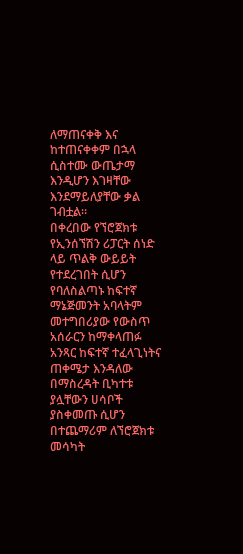ለማጠናቀቅ እና ከተጠናቀቀም በኋላ ሲስተሙ ውጤታማ እንዲሆን እገዛቸው እንደማይለያቸው ቃል ገብቷል።
በቀረበው የኘሮጀክቱ የኢንሰኘሽን ሪፓርት ሰነድ ላይ ጥልቅ ውይይት የተደረገበት ሲሆን የባለስልጣኑ ከፍተኛ ማኔጅመንት አባላትም መተግበሪያው የውስጥ አሰራርን ከማቀላጠፉ አንጻር ከፍተኛ ተፈላጊነትና ጠቀሜታ እንዳለው በማስረዳት ቢካተቱ ያሏቸውን ሀሳቦች ያስቀመጡ ሲሆን በተጨማሪም ለኘሮጀክቱ መሳካት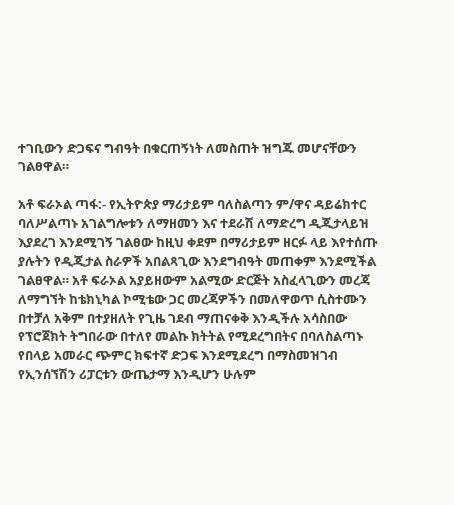ተገቢውን ድጋፍና ግብዓት በቁርጠኝነት ለመስጠት ዝግጁ መሆናቸውን ገልፀዋል።

አቶ ፍራኦል ጣፋ:- የኢትዮጵያ ማሪታይም ባለስልጣን ም/ዋና ዳይሬክተር ባለሥልጣኑ አገልግሎቱን ለማዘመን እና ተደራሽ ለማድረግ ዲጂታላይዝ እያደረገ እንደሚገኝ ገልፀው ከዚህ ቀደም በማሪታይም ዘርፉ ላይ እየተሰጡ ያሉትን የዲጂታል ስራዎች አበልጻጊው እንደግብዓት መጠቀም እንደሚችል ገልፀዋል። አቶ ፍራኦል አያይዘውም አልሚው ድርጅት አስፈላጊውን መረጃ ለማግኘት ከቴክኒካል ኮሚቴው ጋር መረጃዎችን በመለዋወጥ ሲስተሙን በተቻለ አቅም በተያዘለት የጊዜ ገደብ ማጠናቀቅ እንዲችሉ አሳስበው የፕሮጀክት ትግበራው በተለየ መልኩ ክትትል የሚደረግበትና በባለስልጣኑ የበላይ አመራር ጭምር ክፍተኛ ድጋፍ እንደሚደረግ በማስመዝገብ የኢንሰኘሽን ሪፓርቱን ውጤታማ እንዲሆን ሁሉም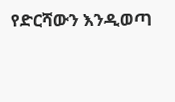የድርሻውን እንዲወጣ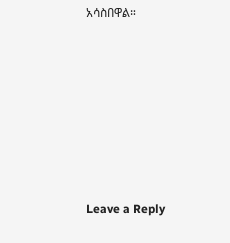አሳስበዋል።













Leave a Reply